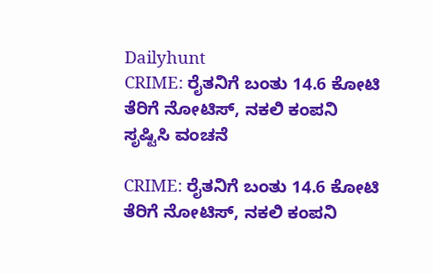Dailyhunt
CRIME: ರೈತನಿಗೆ ಬಂತು 14.6 ಕೋಟಿ ತೆರಿಗೆ ನೋಟಿಸ್‌, ನಕಲಿ ಕಂಪನಿ ಸೃಷ್ಟಿಸಿ ವಂಚನೆ

CRIME: ರೈತನಿಗೆ ಬಂತು 14.6 ಕೋಟಿ ತೆರಿಗೆ ನೋಟಿಸ್‌, ನಕಲಿ ಕಂಪನಿ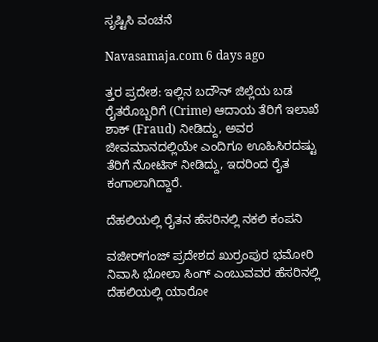ಸೃಷ್ಟಿಸಿ ವಂಚನೆ

Navasamaja.com 6 days ago

ತ್ತರ ಪ್ರದೇಶ: ಇಲ್ಲಿನ ಬದೌನ್ ಜಿಲ್ಲೆಯ ಬಡ ರೈತರೊಬ್ಬರಿಗೆ (Crime) ಆದಾಯ ತೆರಿಗೆ ಇಲಾಖೆ ಶಾಕ್‌ (Fraud) ನೀಡಿದ್ದು, ಅವರ ಜೀವಮಾನದಲ್ಲಿಯೇ ಎಂದಿಗೂ ಊಹಿಸಿರದಷ್ಟು ತೆರಿಗೆ ನೋಟಿಸ್ ನೀಡಿದ್ದು, ಇದರಿಂದ ರೈತ ಕಂಗಾಲಾಗಿದ್ದಾರೆ.

ದೆಹಲಿಯಲ್ಲಿ ರೈತನ ಹೆಸರಿನಲ್ಲಿ ನಕಲಿ ಕಂಪನಿ

ವಜೀರ್‌ಗಂಜ್ ಪ್ರದೇಶದ ಖುರ್ರಂಪುರ ಭಮೋರಿ ನಿವಾಸಿ ಭೋಲಾ ಸಿಂಗ್ ಎಂಬುವವರ ಹೆಸರಿನಲ್ಲಿ ದೆಹಲಿಯಲ್ಲಿ ಯಾರೋ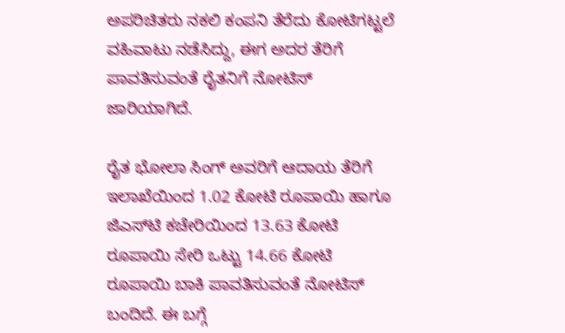ಅಪರಿಚಿತರು ನಕಲಿ ಕಂಪನಿ ತೆರೆದು ಕೋಟಿಗಟ್ಟಲೆ ವಹಿವಾಟು ನಡೆಸಿದ್ದು, ಈಗ ಅದರ ತೆರಿಗೆ ಪಾವತಿಸುವಂತೆ ರೈತನಿಗೆ ನೋಟಿಸ್ ಜಾರಿಯಾಗಿದೆ.

ರೈತ ಭೋಲಾ ಸಿಂಗ್ ಅವರಿಗೆ ಆದಾಯ ತೆರಿಗೆ ಇಲಾಖೆಯಿಂದ 1.02 ಕೋಟಿ ರೂಪಾಯಿ ಹಾಗೂ ಜಿಎಸ್‌ಟಿ ಕಚೇರಿಯಿಂದ 13.63 ಕೋಟಿ ರೂಪಾಯಿ ಸೇರಿ ಒಟ್ಟು 14.66 ಕೋಟಿ ರೂಪಾಯಿ ಬಾಕಿ ಪಾವತಿಸುವಂತೆ ನೋಟಿಸ್ ಬಂದಿದೆ. ಈ ಬಗ್ಗೆ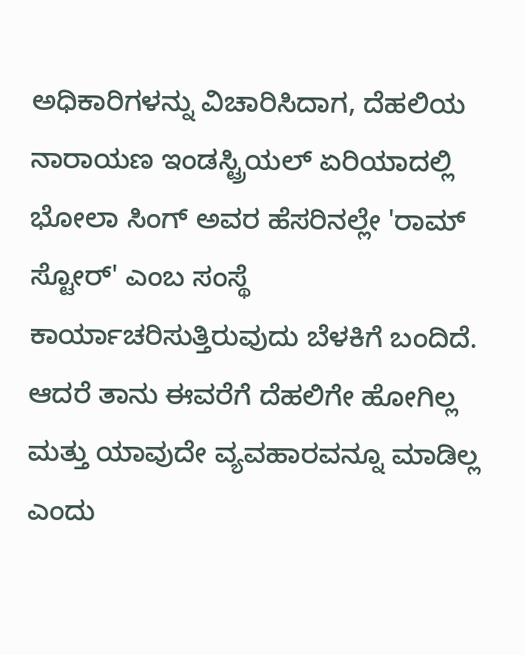ಅಧಿಕಾರಿಗಳನ್ನು ವಿಚಾರಿಸಿದಾಗ, ದೆಹಲಿಯ ನಾರಾಯಣ ಇಂಡಸ್ಟ್ರಿಯಲ್ ಏರಿಯಾದಲ್ಲಿ ಭೋಲಾ ಸಿಂಗ್ ಅವರ ಹೆಸರಿನಲ್ಲೇ 'ರಾಮ್ ಸ್ಟೋರ್' ಎಂಬ ಸಂಸ್ಥೆ ಕಾರ್ಯಾಚರಿಸುತ್ತಿರುವುದು ಬೆಳಕಿಗೆ ಬಂದಿದೆ. ಆದರೆ ತಾನು ಈವರೆಗೆ ದೆಹಲಿಗೇ ಹೋಗಿಲ್ಲ ಮತ್ತು ಯಾವುದೇ ವ್ಯವಹಾರವನ್ನೂ ಮಾಡಿಲ್ಲ ಎಂದು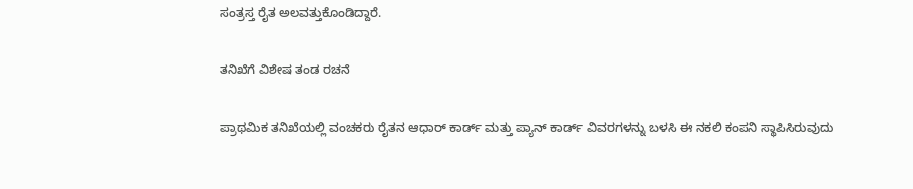ಸಂತ್ರಸ್ತ ರೈತ ಅಲವತ್ತುಕೊಂಡಿದ್ದಾರೆ.

ತನಿಖೆಗೆ ವಿಶೇಷ ತಂಡ ರಚನೆ

ಪ್ರಾಥಮಿಕ ತನಿಖೆಯಲ್ಲಿ ವಂಚಕರು ರೈತನ ಆಧಾರ್ ಕಾರ್ಡ್ ಮತ್ತು ಪ್ಯಾನ್ ಕಾರ್ಡ್ ವಿವರಗಳನ್ನು ಬಳಸಿ ಈ ನಕಲಿ ಕಂಪನಿ ಸ್ಥಾಪಿಸಿರುವುದು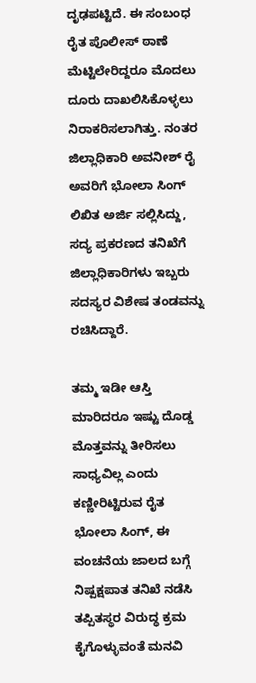ದೃಢಪಟ್ಟಿದೆ. ಈ ಸಂಬಂಧ ರೈತ ಪೊಲೀಸ್ ಠಾಣೆ ಮೆಟ್ಟಿಲೇರಿದ್ದರೂ ಮೊದಲು ದೂರು ದಾಖಲಿಸಿಕೊಳ್ಳಲು ನಿರಾಕರಿಸಲಾಗಿತ್ತು. ನಂತರ ಜಿಲ್ಲಾಧಿಕಾರಿ ಅವನೀಶ್ ರೈ ಅವರಿಗೆ ಭೋಲಾ ಸಿಂಗ್ ಲಿಖಿತ ಅರ್ಜಿ ಸಲ್ಲಿಸಿದ್ದು, ಸದ್ಯ ಪ್ರಕರಣದ ತನಿಖೆಗೆ ಜಿಲ್ಲಾಧಿಕಾರಿಗಳು ಇಬ್ಬರು ಸದಸ್ಯರ ವಿಶೇಷ ತಂಡವನ್ನು ರಚಿಸಿದ್ದಾರೆ.

ತಮ್ಮ ಇಡೀ ಆಸ್ತಿ ಮಾರಿದರೂ ಇಷ್ಟು ದೊಡ್ಡ ಮೊತ್ತವನ್ನು ತೀರಿಸಲು ಸಾಧ್ಯವಿಲ್ಲ ಎಂದು ಕಣ್ಣೀರಿಟ್ಟಿರುವ ರೈತ ಭೋಲಾ ಸಿಂಗ್, ಈ ವಂಚನೆಯ ಜಾಲದ ಬಗ್ಗೆ ನಿಷ್ಪಕ್ಷಪಾತ ತನಿಖೆ ನಡೆಸಿ ತಪ್ಪಿತಸ್ಥರ ವಿರುದ್ಧ ಕ್ರಮ ಕೈಗೊಳ್ಳುವಂತೆ ಮನವಿ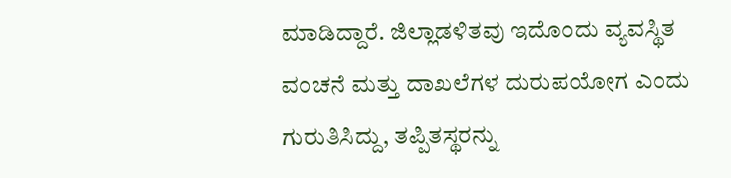ಮಾಡಿದ್ದಾರೆ. ಜಿಲ್ಲಾಡಳಿತವು ಇದೊಂದು ವ್ಯವಸ್ಥಿತ ವಂಚನೆ ಮತ್ತು ದಾಖಲೆಗಳ ದುರುಪಯೋಗ ಎಂದು ಗುರುತಿಸಿದ್ದು, ತಪ್ಪಿತಸ್ಥರನ್ನು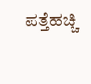ಪತ್ತೆಹಚ್ಚಿ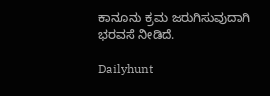ಕಾನೂನು ಕ್ರಮ ಜರುಗಿಸುವುದಾಗಿ ಭರವಸೆ ನೀಡಿದೆ.

Dailyhunt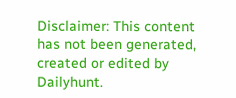Disclaimer: This content has not been generated, created or edited by Dailyhunt.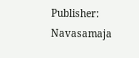Publisher: Navasamaja